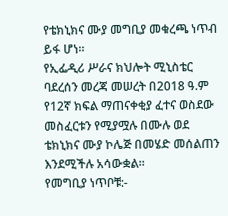የቴክኒክና ሙያ መግቢያ መቁረጫ ነጥብ ይፋ ሆነ።
የኢፌዲሪ ሥራና ክህሎት ሚኒስቴር ባደረሰን መረጃ መሠረት በ2018 ዓ.ም የ12ኛ ክፍል ማጠናቀቂያ ፈተና ወስደው መስፈርቱን የሚያሟሉ በሙሉ ወደ ቴክኒክና ሙያ ኮሌጅ በመሄድ መሰልጠን እንደሚችሉ አሳውቋል።
የመግቢያ ነጥቦቹ:-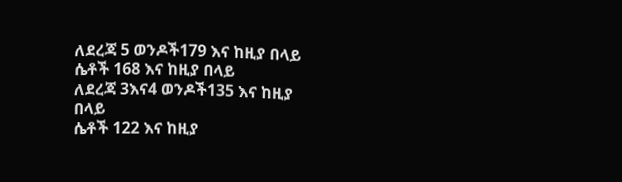ለደረጃ 5 ወንዶች179 እና ከዚያ በላይ
ሴቶች 168 እና ከዚያ በላይ
ለደረጃ 3እና4 ወንዶች135 እና ከዚያ በላይ
ሴቶች 122 እና ከዚያ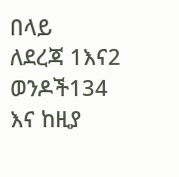በላይ
ለደረጃ 1እና2 ወንዶች134 እና ከዚያ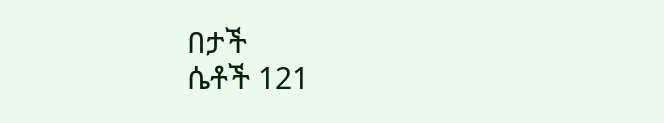በታች
ሴቶች 121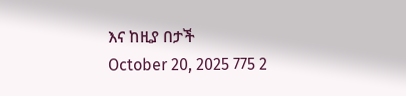እና ከዚያ በታች
October 20, 2025 775 2